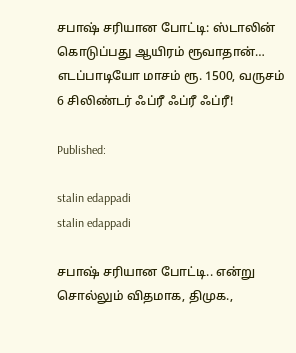சபாஷ் சரியான போட்டி: ஸ்டாலின் கொடுப்பது ஆயிரம் ரூவாதான்… எடப்பாடியோ மாசம் ரூ. 1500, வருசம் 6 சிலிண்டர் ஃப்ரீ ஃப்ரீ ஃப்ரீ!

Published:

stalin edappadi
stalin edappadi

சபாஷ் சரியான போட்டி.. என்று சொல்லும் விதமாக, திமுக.,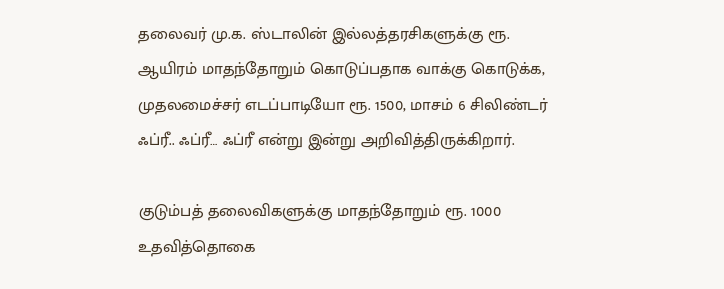தலைவர் மு.க. ஸ்டாலின் இல்லத்தரசிகளுக்கு ரூ. ஆயிரம் மாதந்தோறும் கொடுப்பதாக வாக்கு கொடுக்க, முதலமைச்சர் எடப்பாடியோ ரூ. 1500, மாசம் 6 சிலிண்டர் ஃப்ரீ.. ஃப்ரீ… ஃப்ரீ என்று இன்று அறிவித்திருக்கிறார்.

குடும்பத் தலைவிகளுக்கு மாதந்தோறும் ரூ. 1000 உதவித்தொகை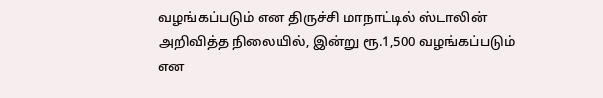வழங்கப்படும் என திருச்சி மாநாட்டில் ஸ்டாலின் அறிவித்த நிலையில், இன்று ரூ.1,500 வழங்கப்படும் என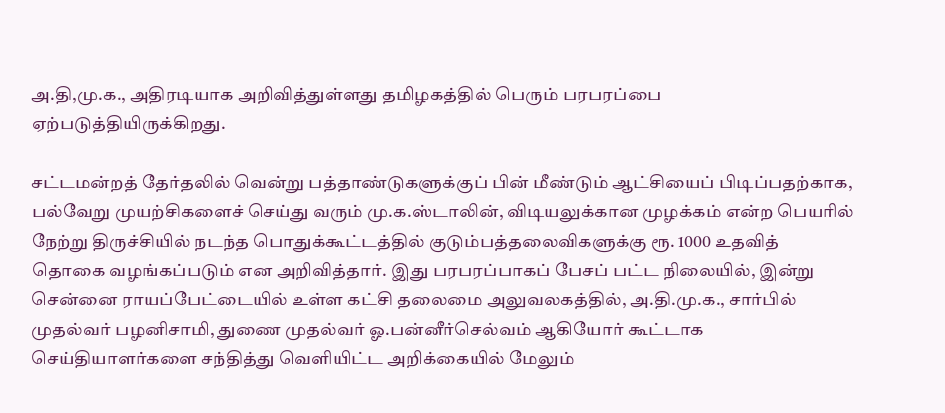அ.தி,மு.க., அதிரடியாக அறிவித்துள்ளது தமிழகத்தில் பெரும் பரபரப்பை ஏற்படுத்தியிருக்கிறது.

சட்டமன்றத் தேர்தலில் வென்று பத்தாண்டுகளுக்குப் பின் மீண்டும் ஆட்சியைப் பிடிப்பதற்காக, பல்வேறு முயற்சிகளைச் செய்து வரும் மு.க.ஸ்டாலின், விடியலுக்கான முழக்கம் என்ற பெயரில் நேற்று திருச்சியில் நடந்த பொதுக்கூட்டத்தில் குடும்பத்தலைவிகளுக்கு ரூ. 1000 உதவித் தொகை வழங்கப்படும் என அறிவித்தார். இது பரபரப்பாகப் பேசப் பட்ட நிலையில், இன்று சென்னை ராயப்பேட்டையில் உள்ள கட்சி தலைமை அலுவலகத்தில், அ.தி.மு.க., சார்பில் முதல்வர் பழனிசாமி, துணை முதல்வர் ஓ.பன்னீர்செல்வம் ஆகியோர் கூட்டாக செய்தியாளர்களை சந்தித்து வெளியிட்ட அறிக்கையில் மேலும்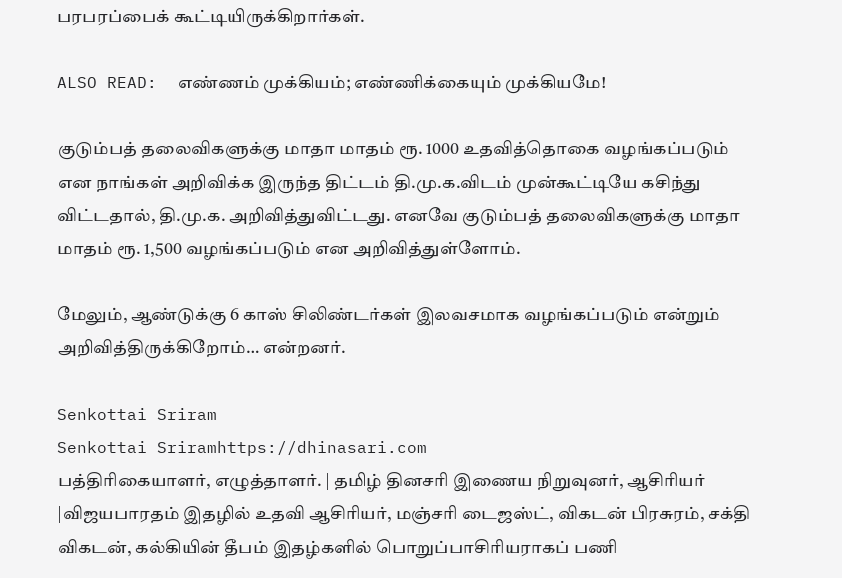பரபரப்பைக் கூட்டியிருக்கிறார்கள்.

ALSO READ:  எண்ணம் முக்கியம்; எண்ணிக்கையும் முக்கியமே!

குடும்பத் தலைவிகளுக்கு மாதா மாதம் ரூ. 1000 உதவித்தொகை வழங்கப்படும் என நாங்கள் அறிவிக்க இருந்த திட்டம் தி.மு.க.விடம் முன்கூட்டியே கசிந்து விட்டதால், தி.மு.க. அறிவித்துவிட்டது. எனவே குடும்பத் தலைவிகளுக்கு மாதா மாதம் ரூ. 1,500 வழங்கப்படும் என அறிவித்துள்ளோம்.

மேலும், ஆண்டுக்கு 6 காஸ் சிலிண்டர்கள் இலவசமாக வழங்கப்படும் என்றும் அறிவித்திருக்கிறோம்… என்றனர்.

Senkottai Sriram
Senkottai Sriramhttps://dhinasari.com
பத்திரிகையாளர், எழுத்தாளர். | தமிழ் தினசரி இணைய நிறுவுனர், ஆசிரியர் |விஜயபாரதம் இதழில் உதவி ஆசிரியர், மஞ்சரி டைஜஸ்ட், விகடன் பிரசுரம், சக்தி விகடன், கல்கியின் தீபம் இதழ்களில் பொறுப்பாசிரியராகப் பணி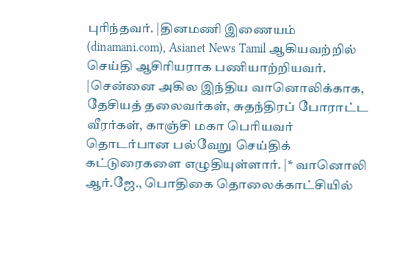புரிந்தவர். |தினமணி இணையம் (dinamani.com), Asianet News Tamil ஆகியவற்றில் செய்தி ஆசிரியராக பணியாற்றியவர். |சென்னை அகில இந்திய வானொலிக்காக, தேசியத் தலைவர்கள், சுதந்திரப் போராட்ட வீரர்கள், காஞ்சி மகா பெரியவர் தொடர்பான பல்வேறு செய்திக் கட்டுரைகளை எழுதியுள்ளார். |* வானொலி ஆர்.ஜே., பொதிகை தொலைக்காட்சியில்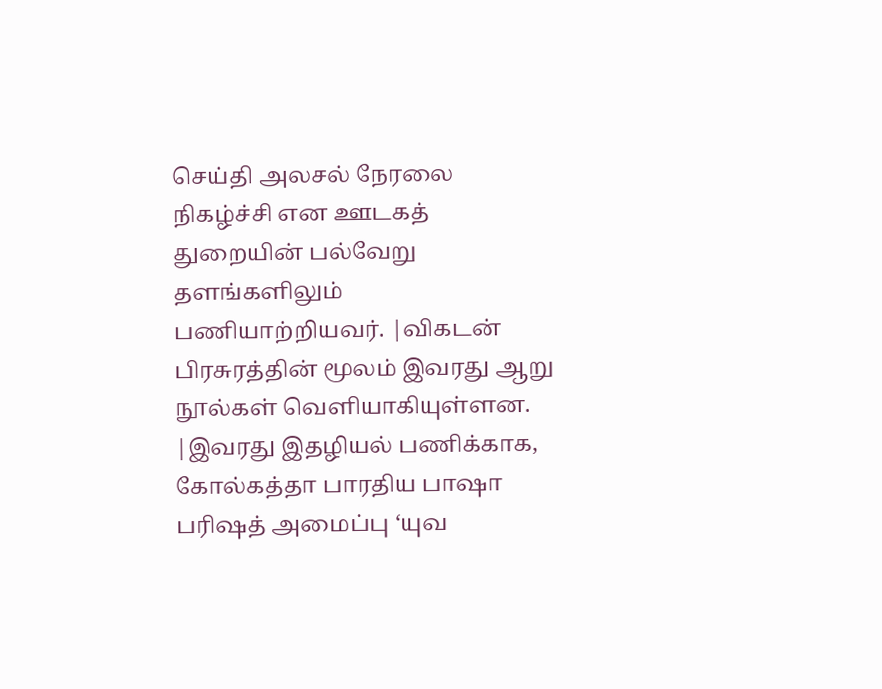செய்தி அலசல் நேரலை நிகழ்ச்சி என ஊடகத் துறையின் பல்வேறு தளங்களிலும் பணியாற்றியவர். |விகடன் பிரசுரத்தின் மூலம் இவரது ஆறு நூல்கள் வெளியாகியுள்ளன. |இவரது இதழியல் பணிக்காக, கோல்கத்தா பாரதிய பாஷா பரிஷத் அமைப்பு ‘யுவ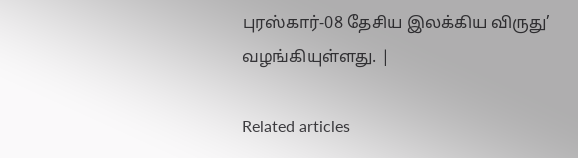புரஸ்கார்-08 தேசிய இலக்கிய விருது’ வழங்கியுள்ளது. |

Related articles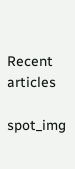Recent articles

spot_img